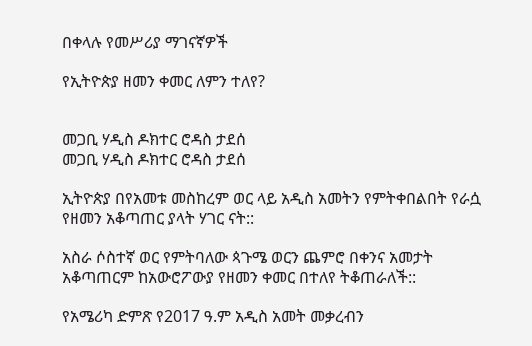በቀላሉ የመሥሪያ ማገናኛዎች

የኢትዮጵያ ዘመን ቀመር ለምን ተለየ?


መጋቢ ሃዲስ ዶክተር ሮዳስ ታደሰ
መጋቢ ሃዲስ ዶክተር ሮዳስ ታደሰ

ኢትዮጵያ በየአመቱ መስከረም ወር ላይ አዲስ አመትን የምትቀበልበት የራሷ የዘመን አቆጣጠር ያላት ሃገር ናት::

አስራ ሶስተኛ ወር የምትባለው ጳጉሜ ወርን ጨምሮ በቀንና አመታት አቆጣጠርም ከአውሮፖውያ የዘመን ቀመር በተለየ ትቆጠራለች::

የአሜሪካ ድምጽ የ2017 ዓ.ም አዲስ አመት መቃረብን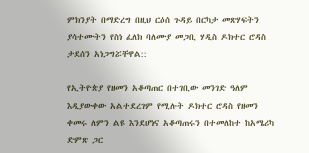ምክንያት በማድረግ በዚህ ርዕሰ ጉዳይ በርካታ መጽሃፍትን ያሳተሙትን የስነ ፈለክ ባለሙያ መጋቢ ሃዲስ ዶክተር ሮዳስ ታደሰን አነጋግሯቸዋል::

የኢትዮጵያ የዘመን አቆጣጠር በተገቢው መንገድ ዓለም እዲያውቀው አልተደረገም የሚሉት ዶክተር ሮዳስ የዘመን ቀመሩ ለምን ልዩ እንደሆነና አቆጣጠሩን በተመለከተ ከአሜሪካ ድምጽ ጋር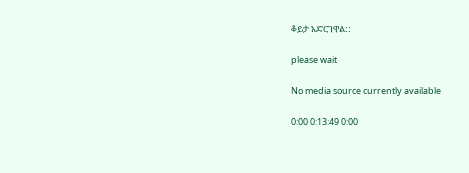ቆይታ አድርገዋል::

please wait

No media source currently available

0:00 0:13:49 0:00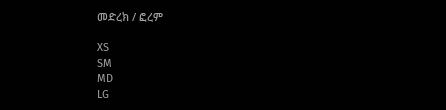መድረክ / ፎረም

XS
SM
MD
LG